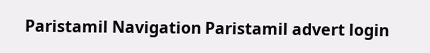Paristamil Navigation Paristamil advert login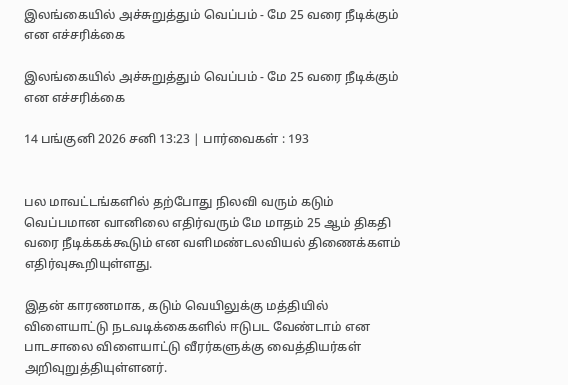இலங்கையில் அச்சுறுத்தும் வெப்பம் - மே 25 வரை நீடிக்கும் என எச்சரிக்கை

இலங்கையில் அச்சுறுத்தும் வெப்பம் - மே 25 வரை நீடிக்கும் என எச்சரிக்கை

14 பங்குனி 2026 சனி 13:23 | பார்வைகள் : 193


பல மாவட்டங்களில் தற்போது நிலவி வரும் கடும் வெப்பமான வானிலை எதிர்வரும் மே மாதம் 25 ஆம் திகதி வரை நீடிக்கக்கூடும் என வளிமண்டலவியல் திணைக்களம் எதிர்வுகூறியுள்ளது.

இதன் காரணமாக, கடும் வெயிலுக்கு மத்தியில் விளையாட்டு நடவடிக்கைகளில் ஈடுபட வேண்டாம் என பாடசாலை விளையாட்டு வீரர்களுக்கு வைத்தியர்கள் அறிவுறுத்தியுள்ளனர்.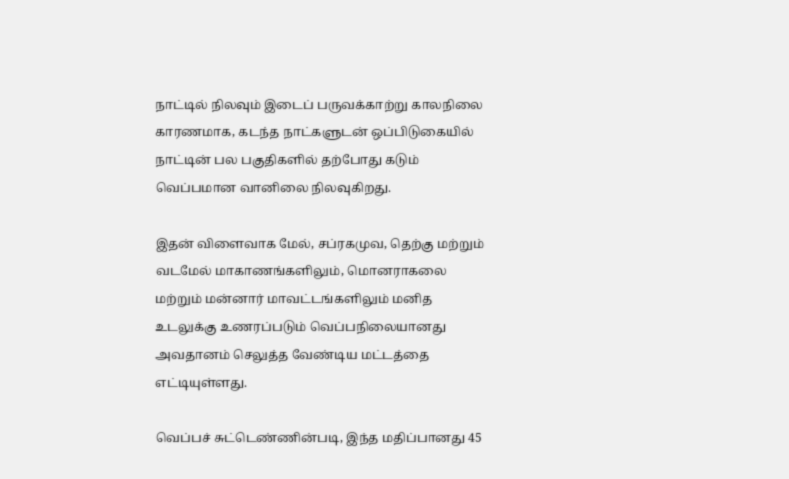நாட்டில் நிலவும் இடைப் பருவக்காற்று காலநிலை காரணமாக, கடந்த நாட்களுடன் ஒப்பிடுகையில் நாட்டின் பல பகுதிகளில் தற்போது கடும் வெப்பமான வானிலை நிலவுகிறது.

இதன் விளைவாக மேல், சப்ரகமுவ, தெற்கு மற்றும் வடமேல் மாகாணங்களிலும், மொனராகலை மற்றும் மன்னார் மாவட்டங்களிலும் மனித உடலுக்கு உணரப்படும் வெப்பநிலையானது அவதானம் செலுத்த வேண்டிய மட்டத்தை எட்டியுள்ளது.

வெப்பச் சுட்டெண்ணின்படி, இந்த மதிப்பானது 45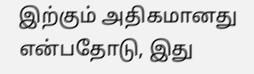இற்கும் அதிகமானது என்பதோடு, இது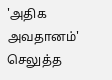'அதிக அவதானம்' செலுத்த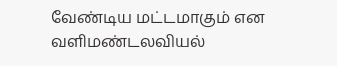வேண்டிய மட்டமாகும் என வளிமண்டலவியல்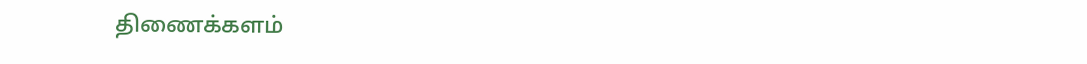திணைக்களம்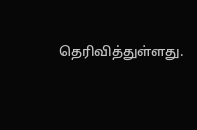தெரிவித்துள்ளது.